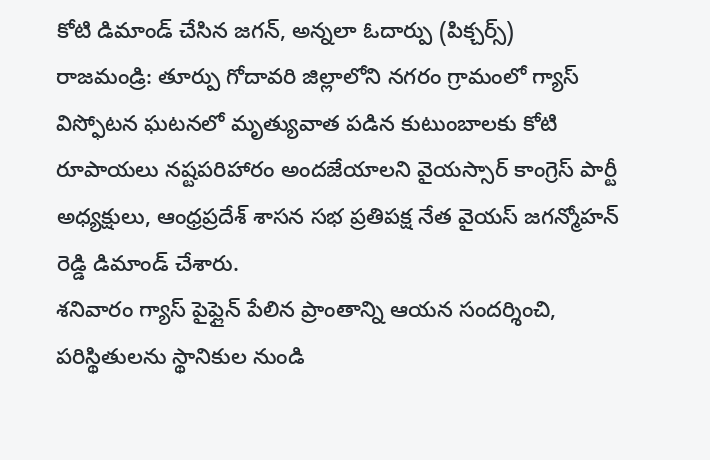కోటి డిమాండ్ చేసిన జగన్, అన్నలా ఓదార్పు (పిక్చర్స్)
రాజమండ్రి: తూర్పు గోదావరి జిల్లాలోని నగరం గ్రామంలో గ్యాస్ విస్ఫోటన ఘటనలో మృత్యువాత పడిన కుటుంబాలకు కోటి రూపాయలు నష్టపరిహారం అందజేయాలని వైయస్సార్ కాంగ్రెస్ పార్టీ అధ్యక్షులు, ఆంధ్రప్రదేశ్ శాసన సభ ప్రతిపక్ష నేత వైయస్ జగన్మోహన్ రెడ్డి డిమాండ్ చేశారు.
శనివారం గ్యాస్ పైప్లైన్ పేలిన ప్రాంతాన్ని ఆయన సందర్శించి, పరిస్థితులను స్థానికుల నుండి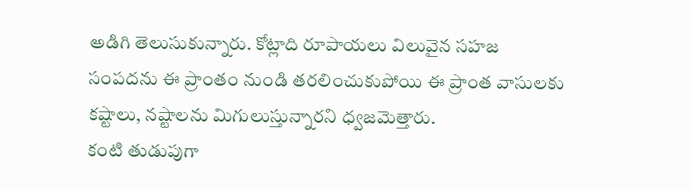అడిగి తెలుసుకున్నారు. కోట్లాది రూపాయలు విలువైన సహజ సంపదను ఈ ప్రాంతం నుండి తరలించుకుపోయి ఈ ప్రాంత వాసులకు కష్టాలు, నష్టాలను మిగులుస్తున్నారని ధ్వజమెత్తారు.
కంటి తుడుపుగా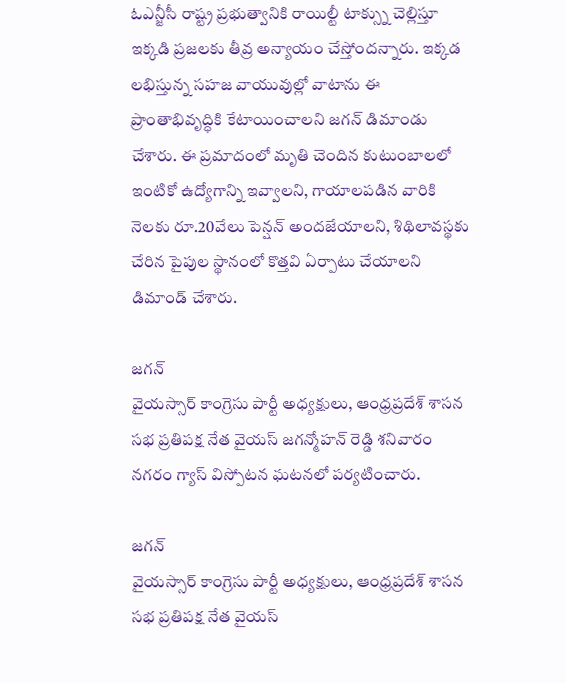ఓఎన్జీసీ రాష్ట్ర ప్రభుత్వానికి రాయిల్టీ టాక్స్ను చెల్లిస్తూ ఇక్కడి ప్రజలకు తీవ్ర అన్యాయం చేస్తోందన్నారు. ఇక్కడ లభిస్తున్న సహజ వాయువుల్లో వాటాను ఈ ప్రాంతాభివృద్ధికి కేటాయించాలని జగన్ డిమాండు చేశారు. ఈ ప్రమాదంలో మృతి చెందిన కుటుంబాలలో ఇంటికో ఉద్యోగాన్ని ఇవ్వాలని, గాయాలపడిన వారికి నెలకు రూ.20వేలు పెన్షన్ అందజేయాలని, శిథిలావస్థకు చేరిన పైపుల స్థానంలో కొత్తవి ఏర్పాటు చేయాలని డిమాండ్ చేశారు.

జగన్
వైయస్సార్ కాంగ్రెసు పార్టీ అధ్యక్షులు, ఆంధ్రప్రదేశ్ శాసన సభ ప్రతిపక్ష నేత వైయస్ జగన్మోహన్ రెడ్డి శనివారం నగరం గ్యాస్ విస్పోటన ఘటనలో పర్యటించారు.

జగన్
వైయస్సార్ కాంగ్రెసు పార్టీ అధ్యక్షులు, ఆంధ్రప్రదేశ్ శాసన సభ ప్రతిపక్ష నేత వైయస్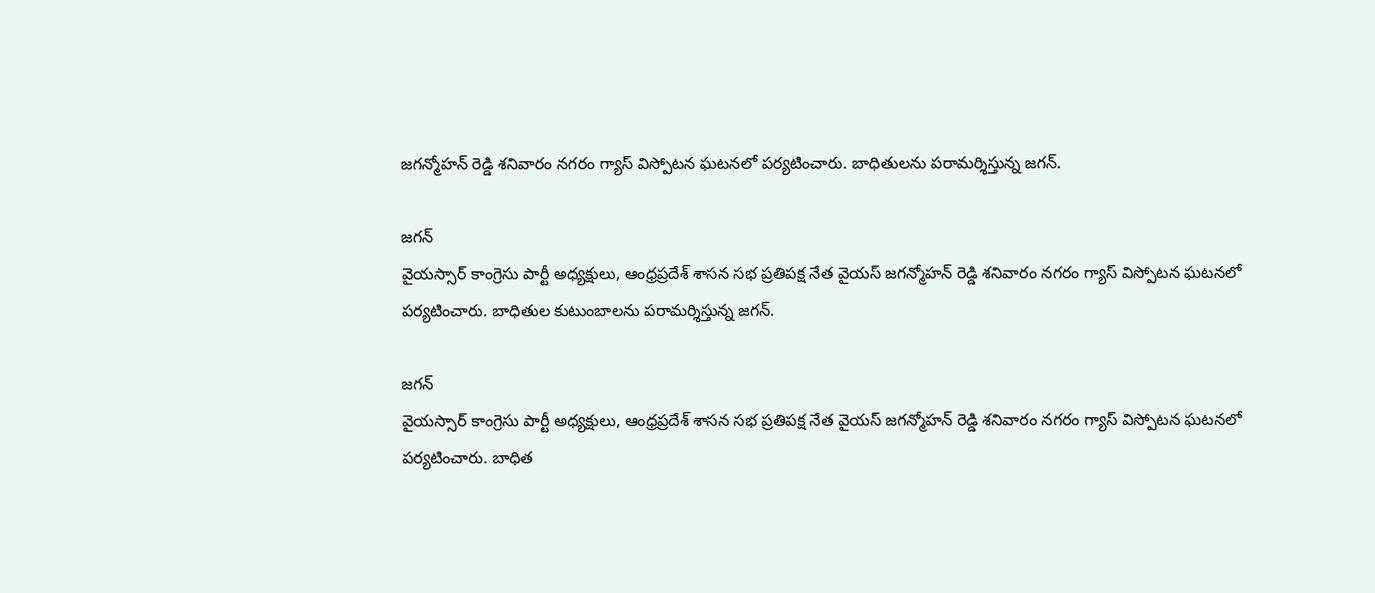జగన్మోహన్ రెడ్డి శనివారం నగరం గ్యాస్ విస్పోటన ఘటనలో పర్యటించారు. బాధితులను పరామర్శిస్తున్న జగన్.

జగన్
వైయస్సార్ కాంగ్రెసు పార్టీ అధ్యక్షులు, ఆంధ్రప్రదేశ్ శాసన సభ ప్రతిపక్ష నేత వైయస్ జగన్మోహన్ రెడ్డి శనివారం నగరం గ్యాస్ విస్పోటన ఘటనలో పర్యటించారు. బాధితుల కుటుంబాలను పరామర్శిస్తున్న జగన్.

జగన్
వైయస్సార్ కాంగ్రెసు పార్టీ అధ్యక్షులు, ఆంధ్రప్రదేశ్ శాసన సభ ప్రతిపక్ష నేత వైయస్ జగన్మోహన్ రెడ్డి శనివారం నగరం గ్యాస్ విస్పోటన ఘటనలో పర్యటించారు. బాధిత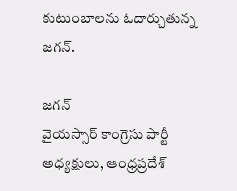కుటుంబాలను ఓదార్చుతున్న జగన్.

జగన్
వైయస్సార్ కాంగ్రెసు పార్టీ అధ్యక్షులు, ఆంధ్రప్రదేశ్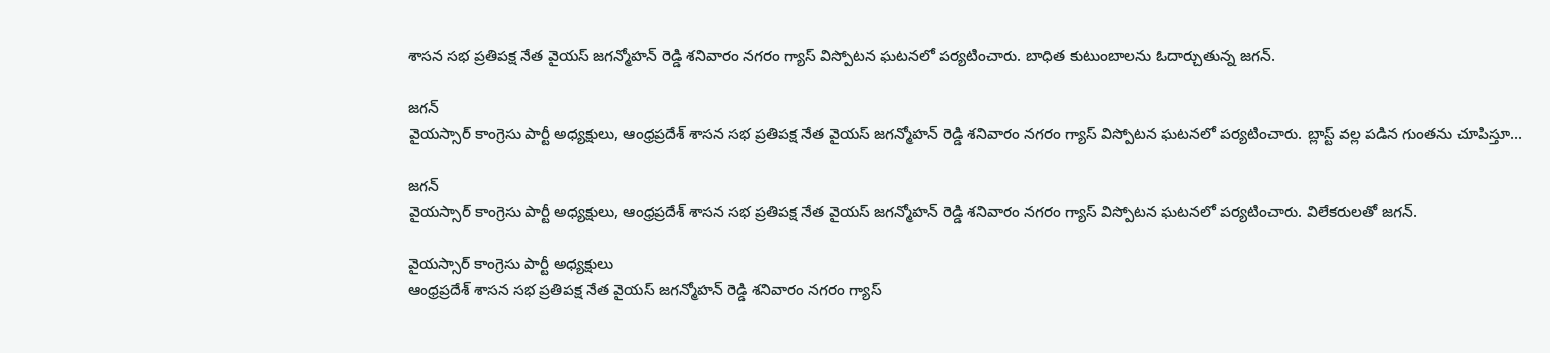శాసన సభ ప్రతిపక్ష నేత వైయస్ జగన్మోహన్ రెడ్డి శనివారం నగరం గ్యాస్ విస్పోటన ఘటనలో పర్యటించారు. బాధిత కుటుంబాలను ఓదార్చుతున్న జగన్.

జగన్
వైయస్సార్ కాంగ్రెసు పార్టీ అధ్యక్షులు, ఆంధ్రప్రదేశ్ శాసన సభ ప్రతిపక్ష నేత వైయస్ జగన్మోహన్ రెడ్డి శనివారం నగరం గ్యాస్ విస్పోటన ఘటనలో పర్యటించారు. బ్లాస్ట్ వల్ల పడిన గుంతను చూపిస్తూ...

జగన్
వైయస్సార్ కాంగ్రెసు పార్టీ అధ్యక్షులు, ఆంధ్రప్రదేశ్ శాసన సభ ప్రతిపక్ష నేత వైయస్ జగన్మోహన్ రెడ్డి శనివారం నగరం గ్యాస్ విస్పోటన ఘటనలో పర్యటించారు. విలేకరులతో జగన్.

వైయస్సార్ కాంగ్రెసు పార్టీ అధ్యక్షులు
ఆంధ్రప్రదేశ్ శాసన సభ ప్రతిపక్ష నేత వైయస్ జగన్మోహన్ రెడ్డి శనివారం నగరం గ్యాస్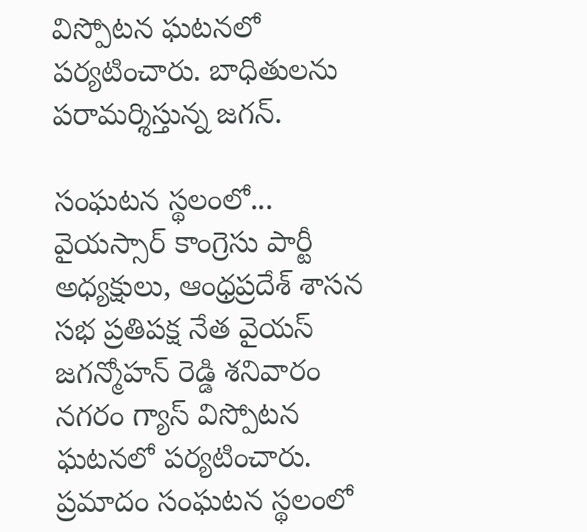విస్పోటన ఘటనలో పర్యటించారు. బాధితులను పరామర్శిస్తున్న జగన్.

సంఘటన స్థలంలో...
వైయస్సార్ కాంగ్రెసు పార్టీ అధ్యక్షులు, ఆంధ్రప్రదేశ్ శాసన సభ ప్రతిపక్ష నేత వైయస్ జగన్మోహన్ రెడ్డి శనివారం నగరం గ్యాస్ విస్పోటన ఘటనలో పర్యటించారు. ప్రమాదం సంఘటన స్థలంలో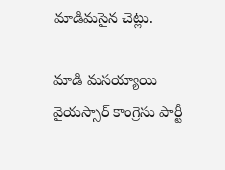మాడిమసైన చెట్లు.

మాడి మసయ్యాయి
వైయస్సార్ కాంగ్రెసు పార్టీ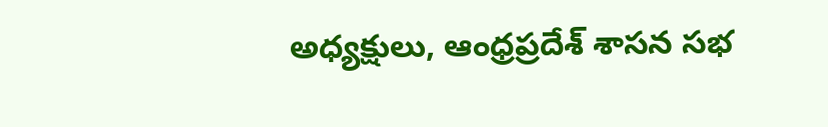అధ్యక్షులు, ఆంధ్రప్రదేశ్ శాసన సభ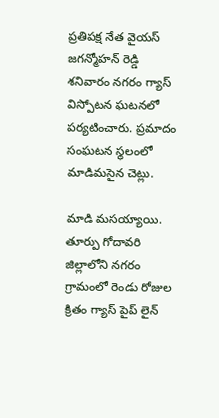ప్రతిపక్ష నేత వైయస్ జగన్మోహన్ రెడ్డి శనివారం నగరం గ్యాస్ విస్పోటన ఘటనలో పర్యటించారు. ప్రమాదం సంఘటన స్థలంలో మాడిమసైన చెట్లు.

మాడి మసయ్యాయి.
తూర్పు గోదావరి జిల్లాలోని నగరం గ్రామంలో రెండు రోజుల క్రితం గ్యాస్ పైప్ లైన్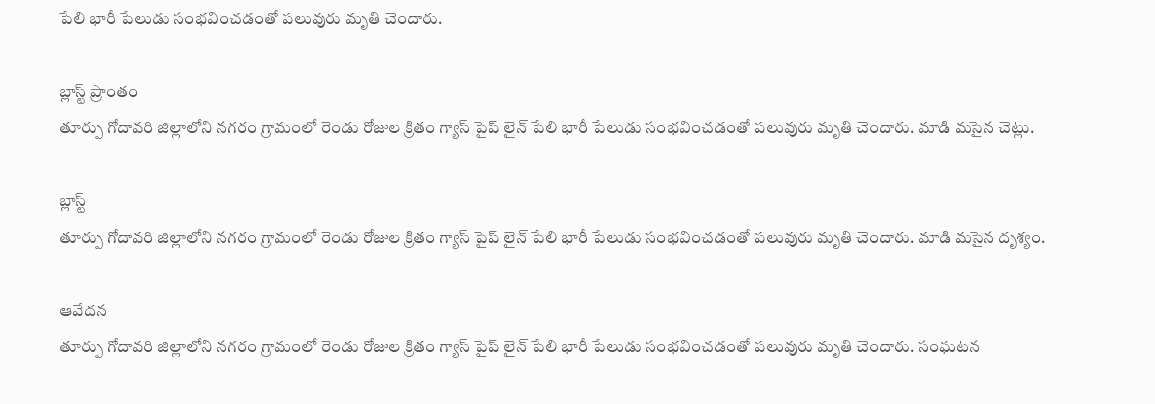పేలి భారీ పేలుడు సంభవించడంతో పలువురు మృతి చెందారు.

బ్లాస్ట్ ప్రాంతం
తూర్పు గోదావరి జిల్లాలోని నగరం గ్రామంలో రెండు రోజుల క్రితం గ్యాస్ పైప్ లైన్ పేలి భారీ పేలుడు సంభవించడంతో పలువురు మృతి చెందారు. మాడి మసైన చెట్లు.

బ్లాస్ట్
తూర్పు గోదావరి జిల్లాలోని నగరం గ్రామంలో రెండు రోజుల క్రితం గ్యాస్ పైప్ లైన్ పేలి భారీ పేలుడు సంభవించడంతో పలువురు మృతి చెందారు. మాడి మసైన దృశ్యం.

ఆవేదన
తూర్పు గోదావరి జిల్లాలోని నగరం గ్రామంలో రెండు రోజుల క్రితం గ్యాస్ పైప్ లైన్ పేలి భారీ పేలుడు సంభవించడంతో పలువురు మృతి చెందారు. సంఘటన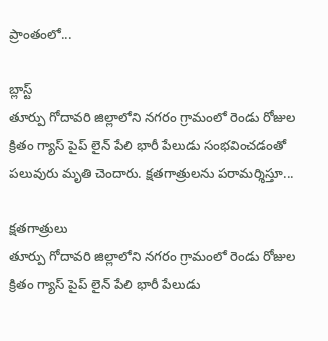ప్రాంతంలో...

బ్లాస్ట్
తూర్పు గోదావరి జిల్లాలోని నగరం గ్రామంలో రెండు రోజుల క్రితం గ్యాస్ పైప్ లైన్ పేలి భారీ పేలుడు సంభవించడంతో పలువురు మృతి చెందారు. క్షతగాత్రులను పరామర్శిస్తూ...

క్షతగాత్రులు
తూర్పు గోదావరి జిల్లాలోని నగరం గ్రామంలో రెండు రోజుల క్రితం గ్యాస్ పైప్ లైన్ పేలి భారీ పేలుడు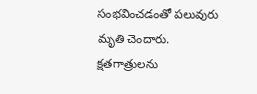సంభవించడంతో పలువురు మృతి చెందారు. క్షతగాత్రులను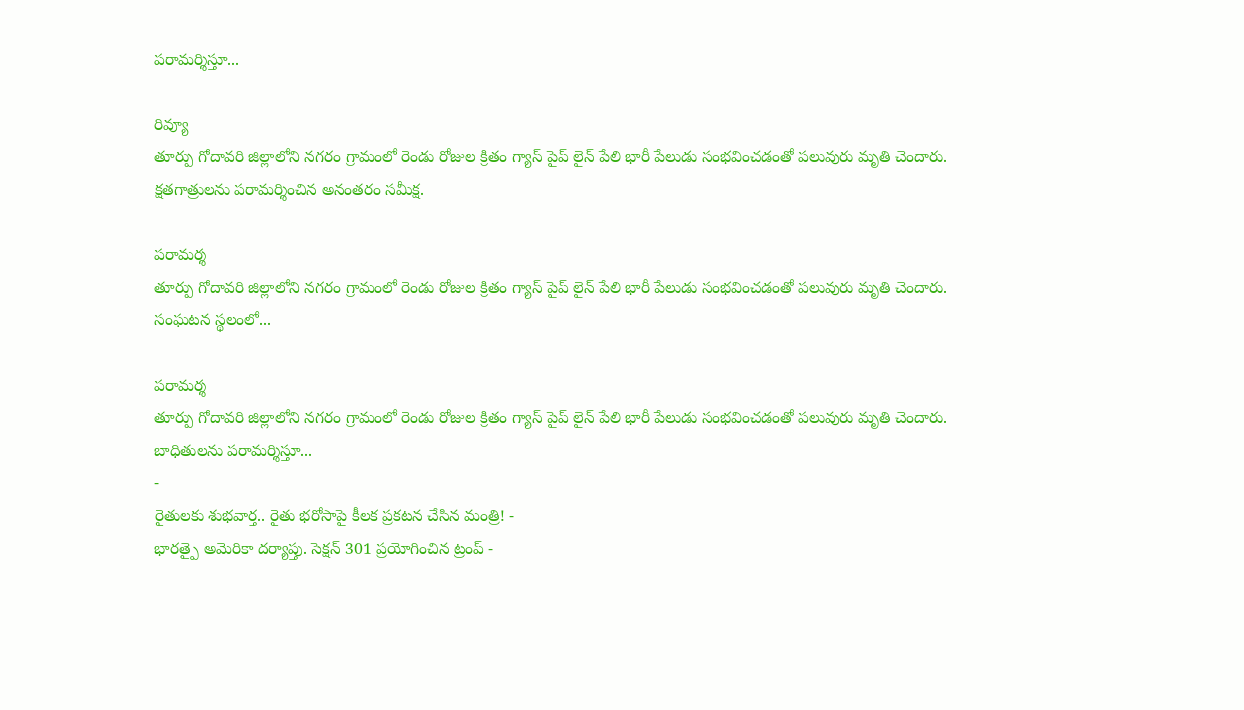పరామర్శిస్తూ...

రివ్యూ
తూర్పు గోదావరి జిల్లాలోని నగరం గ్రామంలో రెండు రోజుల క్రితం గ్యాస్ పైప్ లైన్ పేలి భారీ పేలుడు సంభవించడంతో పలువురు మృతి చెందారు. క్షతగాత్రులను పరామర్శించిన అనంతరం సమీక్ష.

పరామర్శ
తూర్పు గోదావరి జిల్లాలోని నగరం గ్రామంలో రెండు రోజుల క్రితం గ్యాస్ పైప్ లైన్ పేలి భారీ పేలుడు సంభవించడంతో పలువురు మృతి చెందారు. సంఘటన స్థలంలో...

పరామర్శ
తూర్పు గోదావరి జిల్లాలోని నగరం గ్రామంలో రెండు రోజుల క్రితం గ్యాస్ పైప్ లైన్ పేలి భారీ పేలుడు సంభవించడంతో పలువురు మృతి చెందారు. బాధితులను పరామర్శిస్తూ...
-
రైతులకు శుభవార్త.. రైతు భరోసాపై కీలక ప్రకటన చేసిన మంత్రి! -
భారత్పై అమెరికా దర్యాప్తు. సెక్షన్ 301 ప్రయోగించిన ట్రంప్ -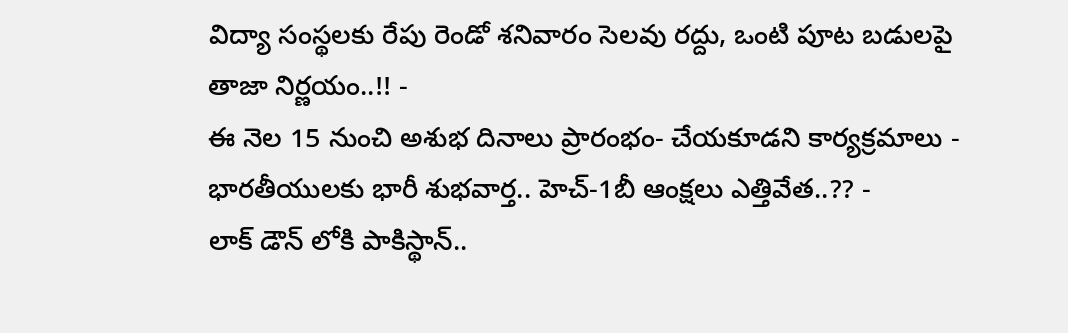విద్యా సంస్థలకు రేపు రెండో శనివారం సెలవు రద్దు, ఒంటి పూట బడులపై తాజా నిర్ణయం..!! -
ఈ నెల 15 నుంచి అశుభ దినాలు ప్రారంభం- చేయకూడని కార్యక్రమాలు -
భారతీయులకు భారీ శుభవార్త.. హెచ్-1బీ ఆంక్షలు ఎత్తివేత..?? -
లాక్ డౌన్ లోకి పాకిస్థాన్..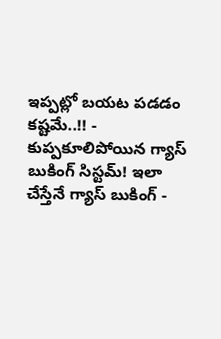ఇప్పట్లో బయట పడడం కష్టమే..!! -
కుప్పకూలిపోయిన గ్యాస్ బుకింగ్ సిస్టమ్! ఇలా చేస్తేనే గ్యాస్ బుకింగ్ -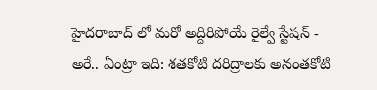హైదరాబాద్ లో మరో అద్దిరిపోయే రైల్వే స్టేషన్ -
అరే.. ఏంట్రా ఇది: శతకోటి దరిద్రాలకు అనంతకోటి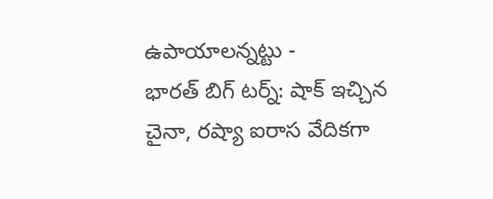ఉపాయాలన్నట్టు -
భారత్ బిగ్ టర్న్: షాక్ ఇచ్చిన చైనా, రష్యా ఐరాస వేదికగా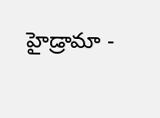హైడ్రామా -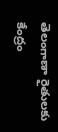తెలంగాణా రైతులకు కేంద్రం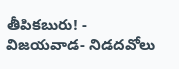తీపికబురు! -
విజయవాడ- నిడదవోలు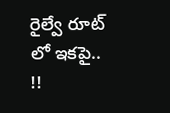రైల్వే రూట్ లో ఇకపై.. !!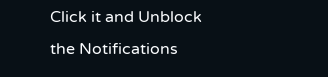Click it and Unblock the Notifications